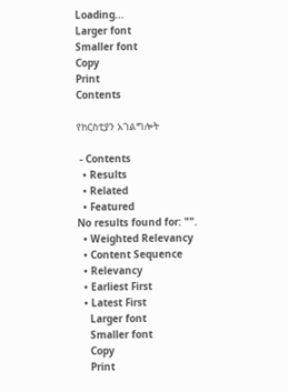Loading...
Larger font
Smaller font
Copy
Print
Contents

የክርስቲያን አገልግሎት

 - Contents
  • Results
  • Related
  • Featured
No results found for: "".
  • Weighted Relevancy
  • Content Sequence
  • Relevancy
  • Earliest First
  • Latest First
    Larger font
    Smaller font
    Copy
    Print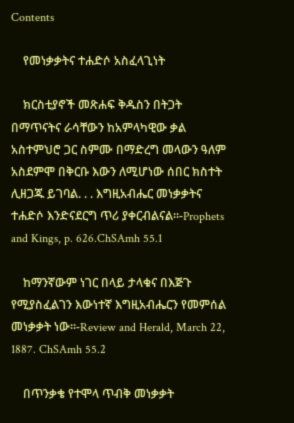Contents

    የመነቃቃትና ተሐድሶ አስፈላጊነት

    ክርስቲያኖች መጽሐፍ ቅዱስን በትጋት በማጥናትና ራሳቸውን ከአምላካዊው ቃል አስተምህሮ ጋር ስምሙ በማድረግ መላውን ዓለም አስደምሞ በቅርቡ እውን ለሚሆነው ሰበር ክስተት ሊዘጋጁ ይገባል. . . እግዚአብሔር መነቃቃትና ተሐድሶ እንድናደርግ ጥሪ ያቀርብልናል፡፡-Prophets and Kings, p. 626.ChSAmh 55.1

    ከማንኛውም ነገር በላይ ታላቁና በእጅጉ የሚያስፈልገን እውነተኛ እግዚአብሔርን የመምሰል መነቃቃት ነው፡፡-Review and Herald, March 22, 1887. ChSAmh 55.2

    በጥንቃቄ የተሞላ ጥብቅ መነቃቃት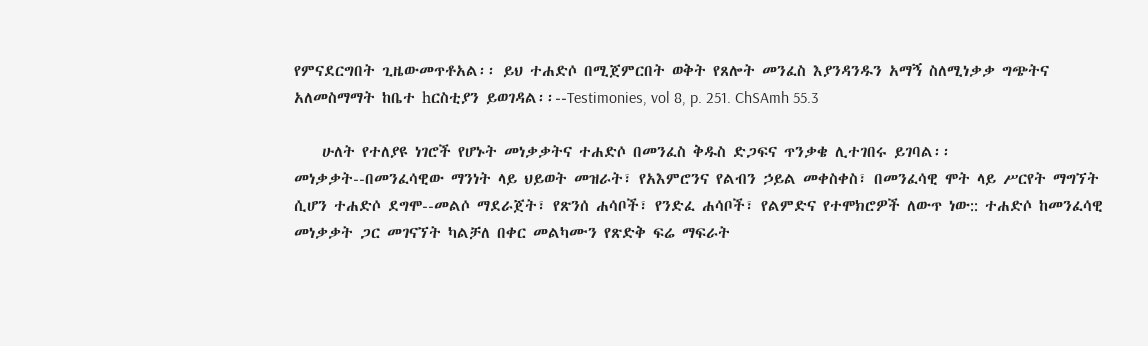የምናደርግበት ጊዜውመጥቶአል፡፡ ይህ ተሐድሶ በሚጀምርበት ወቅት የጸሎት መንፈስ እያንዳንዱን አማኝ ስለሚነቃቃ ግጭትና አለመስማማት ከቤተ hርስቲያን ይወገዳል፡፡--Testimonies, vol 8, p. 251. ChSAmh 55.3

    ሁለት የተለያዩ ነገሮች የሆኑት መነቃቃትና ተሐድሶ በመንፈስ ቅዱስ ድጋፍና ጥንቃቄ ሊተገበሩ ይገባል፡፡ መነቃቃት--በመንፈሳዊው ማንነት ላይ ህይወት መዝራት፣ የአእምሮንና የልብን ኃይል መቀስቀስ፣ በመንፈሳዊ ሞት ላይ ሥርየት ማግኘት ሲሆን ተሐድሶ ደግሞ--መልሶ ማደራጀት፣ የጽንሰ ሐሳቦች፣ የንድፈ ሐሳቦች፣ የልምድና የተሞክሮዎች ለውጥ ነው:: ተሐድሶ ከመንፈሳዊ መነቃቃት ጋር መገናኘት ካልቻለ በቀር መልካሙን የጽድቅ ፍሬ ማፍራት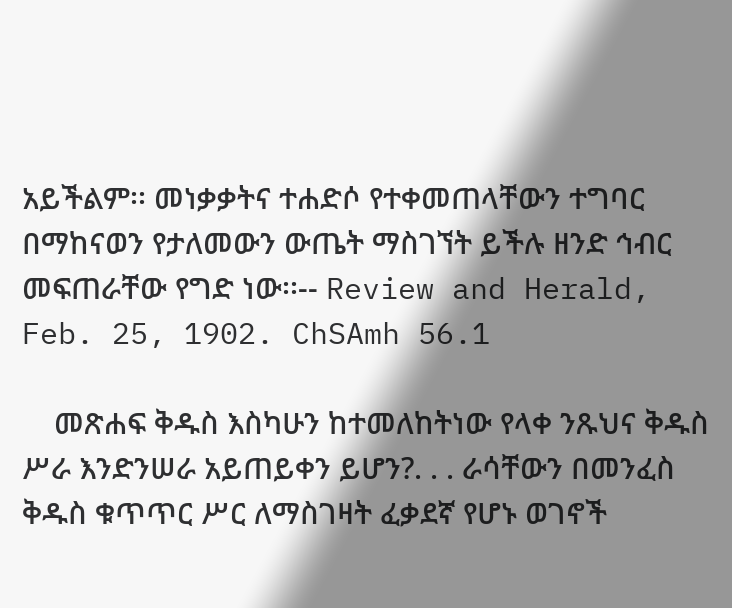አይችልም፡፡ መነቃቃትና ተሐድሶ የተቀመጠላቸውን ተግባር በማከናወን የታለመውን ውጤት ማስገኘት ይችሉ ዘንድ ኅብር መፍጠራቸው የግድ ነው፡፡-- Review and Herald, Feb. 25, 1902. ChSAmh 56.1

    መጽሐፍ ቅዱስ እስካሁን ከተመለከትነው የላቀ ንጹህና ቅዱስ ሥራ እንድንሠራ አይጠይቀን ይሆን?. . . ራሳቸውን በመንፈስ ቅዱስ ቁጥጥር ሥር ለማስገዛት ፈቃደኛ የሆኑ ወገኖች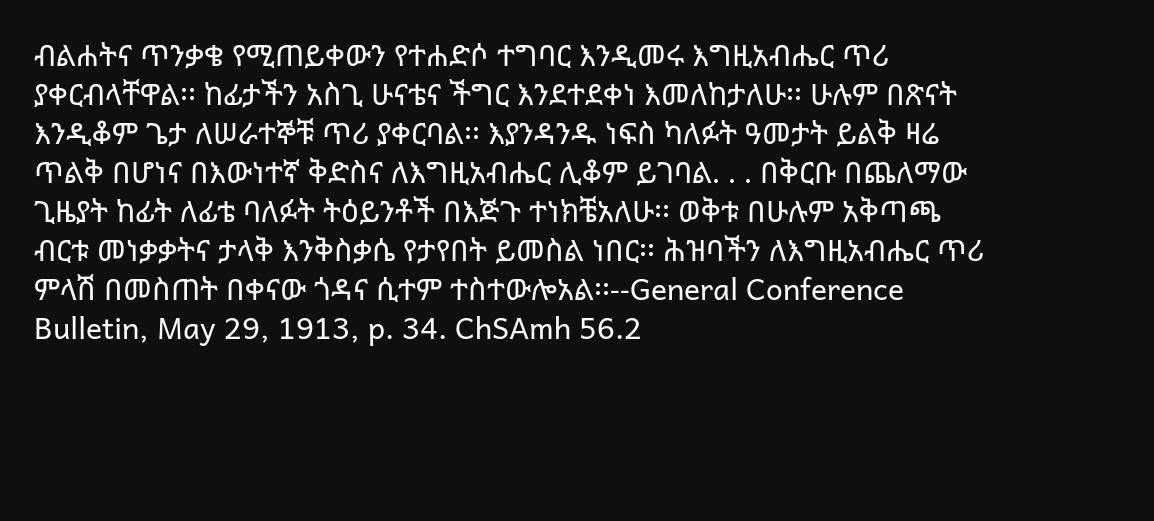ብልሐትና ጥንቃቄ የሚጠይቀውን የተሐድሶ ተግባር እንዲመሩ እግዚአብሔር ጥሪ ያቀርብላቸዋል፡፡ ከፊታችን አስጊ ሁናቴና ችግር እንደተደቀነ እመለከታለሁ፡፡ ሁሉም በጽናት እንዲቆም ጌታ ለሠራተኞቹ ጥሪ ያቀርባል፡፡ እያንዳንዱ ነፍስ ካለፉት ዓመታት ይልቅ ዛሬ ጥልቅ በሆነና በእውነተኛ ቅድስና ለእግዚአብሔር ሊቆም ይገባል. . . በቅርቡ በጨለማው ጊዜያት ከፊት ለፊቴ ባለፉት ትዕይንቶች በእጅጉ ተነክቼአለሁ፡፡ ወቅቱ በሁሉም አቅጣጫ ብርቱ መነቃቃትና ታላቅ እንቅስቃሴ የታየበት ይመስል ነበር፡፡ ሕዝባችን ለእግዚአብሔር ጥሪ ምላሽ በመስጠት በቀናው ጎዳና ሲተም ተስተውሎአል፡፡--General Conference Bulletin, May 29, 1913, p. 34. ChSAmh 56.2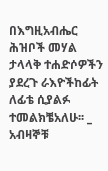በእግዚአብሔር ሕዝቦች መሃል ታላላቅ ተሐድሶዎችን ያደረጉ ራእዮችከፊት ለፊቴ ሲያልፉ ተመልክቼአለሁ፡፡ _ አብዛኞቹ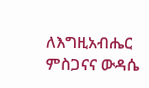ለእግዚአብሔር ምስጋናና ውዳሴ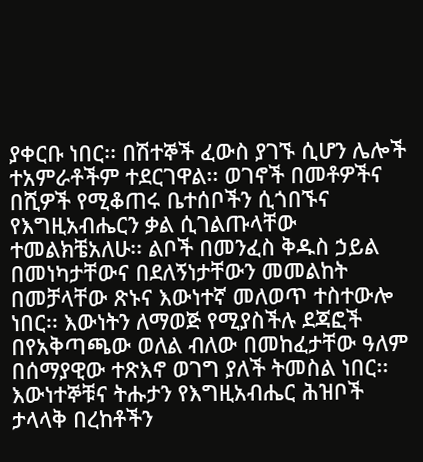ያቀርቡ ነበር፡፡ በሽተኞች ፈውስ ያገኙ ሲሆን ሌሎች ተአምራቶችም ተደርገዋል፡፡ ወገኖች በመቶዎችና በሺዎች የሚቆጠሩ ቤተሰቦችን ሲጎበኙና የእግዚአብሔርን ቃል ሲገልጡላቸው ተመልክቼአለሁ፡፡ ልቦች በመንፈስ ቅዱስ ኃይል በመነካታቸውና በደለኝነታቸውን መመልከት በመቻላቸው ጽኑና እውነተኛ መለወጥ ተስተውሎ ነበር፡፡ እውነትን ለማወጅ የሚያስችሉ ደጃፎች በየአቅጣጫው ወለል ብለው በመከፈታቸው ዓለም በሰማያዊው ተጽእኖ ወገግ ያለች ትመስል ነበር፡፡ እውነተኞቹና ትሑታን የእግዚአብሔር ሕዝቦች ታላላቅ በረከቶችን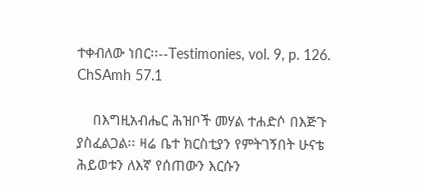ተቀብለው ነበር፡፡--Testimonies, vol. 9, p. 126. ChSAmh 57.1

    በእግዚአብሔር ሕዝቦች መሃል ተሐድሶ በእጅጉ ያስፈልጋል፡፡ ዛሬ ቤተ ክርስቲያን የምትገኝበት ሁናቴ ሕይወቱን ለእኛ የሰጠውን እርሱን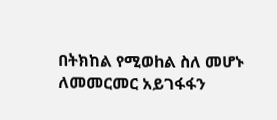በትክከል የሚወhል ስለ መሆኑ ለመመርመር አይገፋፋን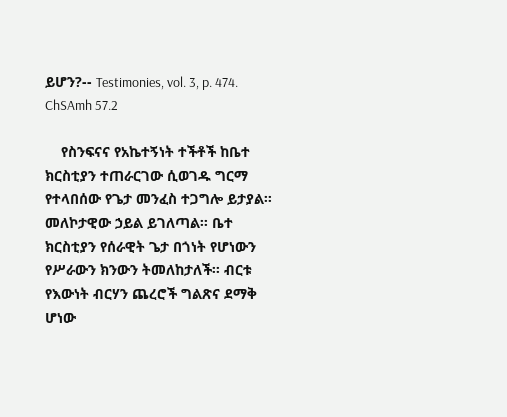ይሆን?-- Testimonies, vol. 3, p. 474. ChSAmh 57.2

    የስንፍናና የአኬተኝነት ተችቶች ከቤተ ክርስቲያን ተጠራርገው ሲወገዱ ግርማ የተላበሰው የጌታ መንፈስ ተጋግሎ ይታያል፡፡ መለኮታዊው ኃይል ይገለጣል፡፡ ቤተ ክርስቲያን የሰራዊት ጌታ በጎነት የሆነውን የሥራውን ክንውን ትመለከታለች፡፡ ብርቱ የእውነት ብርሃን ጨረሮች ግልጽና ደማቅ ሆነው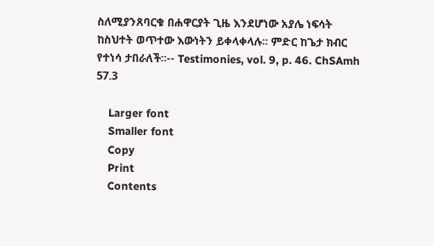ስለሚያንጸባርቁ በሐዋርያት ጊዜ እንደሆነው አያሌ ነፍሳት ከስህተት ወጥተው እውነትን ይቀላቀላሉ፡፡ ምድር ከጌታ ክብር የተነሳ ታበራለች፡፡-- Testimonies, vol. 9, p. 46. ChSAmh 57.3

    Larger font
    Smaller font
    Copy
    Print
    Contents